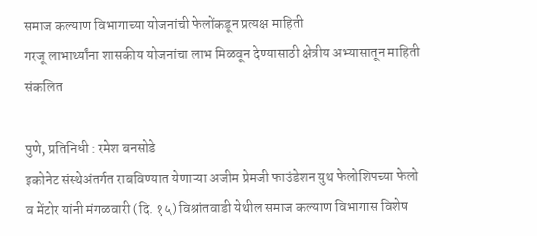समाज कल्याण विभागाच्या योजनांची फेलोंकडून प्रत्यक्ष माहिती
गरजू लाभार्थ्यांना शासकीय योजनांचा लाभ मिळवून देण्यासाठी क्षेत्रीय अभ्यासातून माहिती संकलित

पुणे, प्रतिनिधी : रमेश बनसोडे
इकोनेट संस्थेअंतर्गत राबविण्यात येणाऱ्या अजीम प्रेमजी फाउंडेशन युथ फेलोशिपच्या फेलो व मेंटोर यांनी मंगळवारी (दि. १५) विश्रांतवाडी येथील समाज कल्याण विभागास विशेष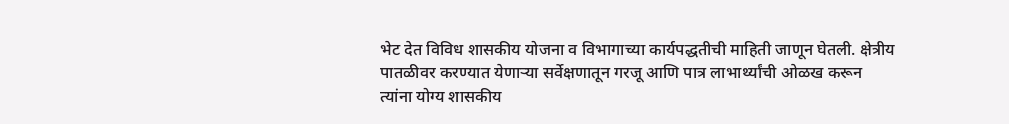भेट देत विविध शासकीय योजना व विभागाच्या कार्यपद्धतीची माहिती जाणून घेतली. क्षेत्रीय पातळीवर करण्यात येणाऱ्या सर्वेक्षणातून गरजू आणि पात्र लाभार्थ्यांची ओळख करून त्यांना योग्य शासकीय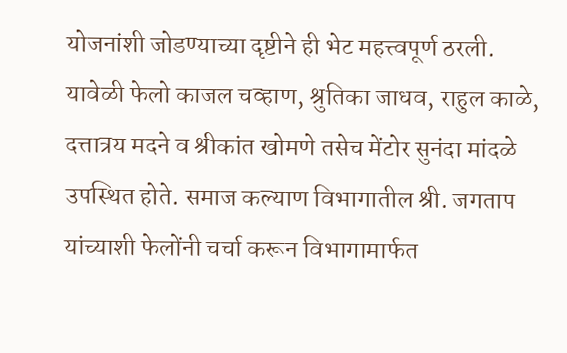योजनांशी जोडण्याच्या दृष्टीने ही भेट महत्त्वपूर्ण ठरली.
यावेळी फेलो काजल चव्हाण, श्रुतिका जाधव, राहुल काळे, दत्तात्रय मदने व श्रीकांत खोमणे तसेच मेंटोर सुनंदा मांदळे उपस्थित होते. समाज कल्याण विभागातील श्री. जगताप यांच्याशी फेलोंनी चर्चा करून विभागामार्फत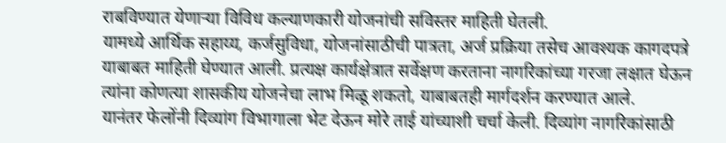राबविण्यात येणाऱ्या विविध कल्याणकारी योजनांची सविस्तर माहिती घेतली.
यामध्ये आर्थिक सहाय्य, कर्जसुविधा, योजनांसाठीची पात्रता, अर्ज प्रक्रिया तसेच आवश्यक कागदपत्रे याबाबत माहिती घेण्यात आली. प्रत्यक्ष कार्यक्षेत्रात सर्वेक्षण करताना नागरिकांच्या गरजा लक्षात घेऊन त्यांना कोणत्या शासकीय योजनेचा लाभ मिळू शकतो, याबाबतही मार्गदर्शन करण्यात आले.
यानंतर फेलोंनी दिव्यांग विभागाला भेट देऊन मोरे ताई यांच्याशी चर्चा केली. दिव्यांग नागरिकांसाठी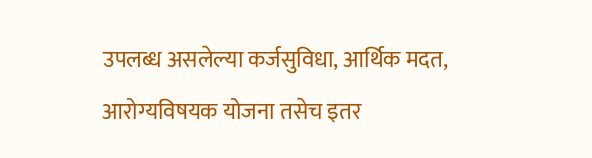उपलब्ध असलेल्या कर्जसुविधा, आर्थिक मदत, आरोग्यविषयक योजना तसेच इतर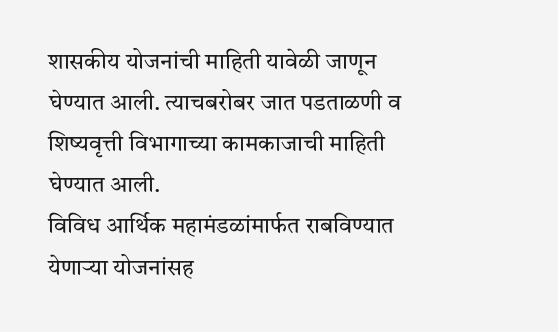शासकीय योजनांची माहिती यावेळी जाणून घेण्यात आली. त्याचबरोबर जात पडताळणी व शिष्यवृत्ती विभागाच्या कामकाजाची माहिती घेण्यात आली.
विविध आर्थिक महामंडळांमार्फत राबविण्यात येणाऱ्या योजनांसह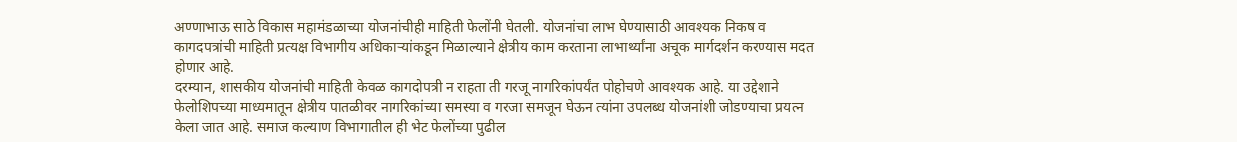अण्णाभाऊ साठे विकास महामंडळाच्या योजनांचीही माहिती फेलोंनी घेतली. योजनांचा लाभ घेण्यासाठी आवश्यक निकष व कागदपत्रांची माहिती प्रत्यक्ष विभागीय अधिकाऱ्यांकडून मिळाल्याने क्षेत्रीय काम करताना लाभार्थ्यांना अचूक मार्गदर्शन करण्यास मदत होणार आहे.
दरम्यान, शासकीय योजनांची माहिती केवळ कागदोपत्री न राहता ती गरजू नागरिकांपर्यंत पोहोचणे आवश्यक आहे. या उद्देशाने फेलोशिपच्या माध्यमातून क्षेत्रीय पातळीवर नागरिकांच्या समस्या व गरजा समजून घेऊन त्यांना उपलब्ध योजनांशी जोडण्याचा प्रयत्न केला जात आहे. समाज कल्याण विभागातील ही भेट फेलोंच्या पुढील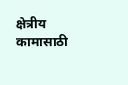क्षेत्रीय कामासाठी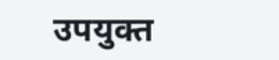उपयुक्त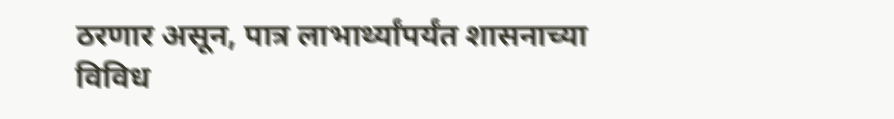ठरणार असून, पात्र लाभार्थ्यांपर्यंत शासनाच्या विविध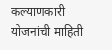कल्याणकारी योजनांची माहिती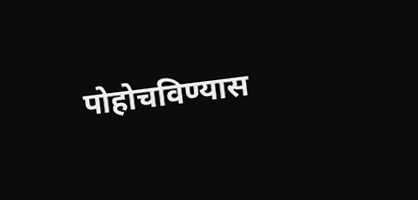पोहोचविण्यास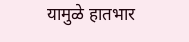यामुळे हातभार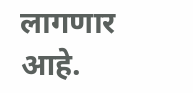लागणार आहे.